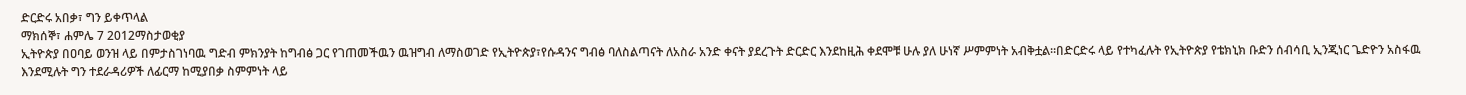ድርድሩ አበቃ፣ ግን ይቀጥላል
ማክሰኞ፣ ሐምሌ 7 2012ማስታወቂያ
ኢትዮጵያ በዐባይ ወንዝ ላይ በምታስገነባዉ ግድብ ምክንያት ከግብፅ ጋር የገጠመችዉን ዉዝግብ ለማስወገድ የኢትዮጵያ፣የሱዳንና ግብፅ ባለስልጣናት ለአስራ አንድ ቀናት ያደረጉት ድርድር እንደከዚሕ ቀደሞቹ ሁሉ ያለ ሁነኛ ሥምምነት አብቅቷል።በድርድሩ ላይ የተካፈሉት የኢትዮጵያ የቴክኒክ ቡድን ሰብሳቢ ኢንጂነር ጌድዮን አስፋዉ እንደሚሉት ግን ተደራዳሪዎች ለፊርማ ከሚያበቃ ስምምነት ላይ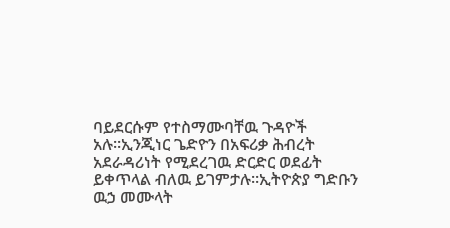ባይደርሱም የተስማሙባቸዉ ጉዳዮች አሉ።ኢንጂነር ጌድዮን በአፍሪቃ ሕብረት አደራዳሪነት የሚደረገዉ ድርድር ወደፊት ይቀጥላል ብለዉ ይገምታሉ።ኢትዮጵያ ግድቡን ዉኃ መሙላት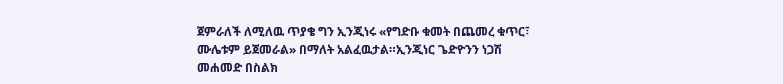ጀምራለች ለሚለዉ ጥያቄ ግን ኢንጂነሩ «የግድቡ ቁመት በጨመረ ቁጥር፣ ሙሌቱም ይጀመራል» በማለት አልፈዉታል።ኢንጂነር ጌድዮንን ነጋሽ መሐመድ በስልክ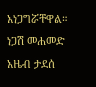አነጋግሯቸዋል።
ነጋሽ መሐመድ
አዜብ ታደሰ